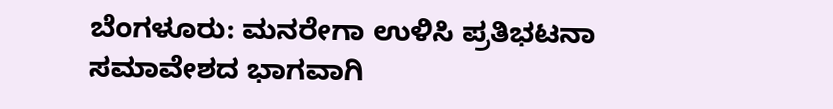ಬೆಂಗಳೂರು: ಮನರೇಗಾ ಉಳಿಸಿ ಪ್ರತಿಭಟನಾ ಸಮಾವೇಶದ ಭಾಗವಾಗಿ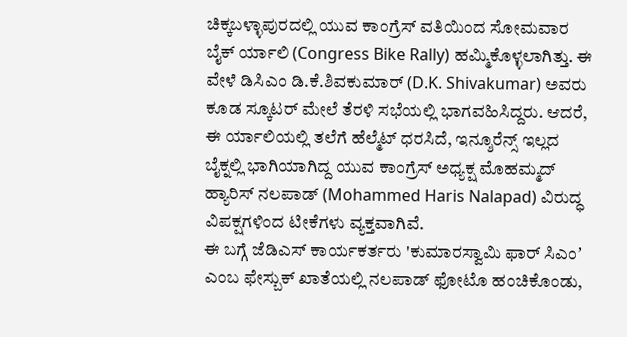ಚಿಕ್ಕಬಳ್ಳಾಪುರದಲ್ಲಿ ಯುವ ಕಾಂಗ್ರೆಸ್ ವತಿಯಿಂದ ಸೋಮವಾರ ಬೈಕ್ ರ್ಯಾಲಿ (Congress Bike Rally) ಹಮ್ಮಿಕೊಳ್ಳಲಾಗಿತ್ತು. ಈ ವೇಳೆ ಡಿಸಿಎಂ ಡಿ.ಕೆ.ಶಿವಕುಮಾರ್ (D.K. Shivakumar) ಅವರು ಕೂಡ ಸ್ಕೂಟರ್ ಮೇಲೆ ತೆರಳಿ ಸಭೆಯಲ್ಲಿ ಭಾಗವಹಿಸಿದ್ದರು. ಆದರೆ, ಈ ರ್ಯಾಲಿಯಲ್ಲಿ ತಲೆಗೆ ಹೆಲ್ಮೆಟ್ ಧರಸಿದೆ, ಇನ್ಶೂರೆನ್ಸ್ ಇಲ್ಲದ ಬೈಕ್ನಲ್ಲಿ ಭಾಗಿಯಾಗಿದ್ದ ಯುವ ಕಾಂಗ್ರೆಸ್ ಅಧ್ಯಕ್ಷ ಮೊಹಮ್ಮದ್ ಹ್ಯಾರಿಸ್ ನಲಪಾಡ್ (Mohammed Haris Nalapad) ವಿರುದ್ಧ ವಿಪಕ್ಷಗಳಿಂದ ಟೀಕೆಗಳು ವ್ಯಕ್ತವಾಗಿವೆ.
ಈ ಬಗ್ಗೆ ಜೆಡಿಎಸ್ ಕಾರ್ಯಕರ್ತರು 'ಕುಮಾರಸ್ವಾಮಿ ಫಾರ್ ಸಿಎಂʼ ಎಂಬ ಫೇಸ್ಬುಕ್ ಖಾತೆಯಲ್ಲಿ ನಲಪಾಡ್ ಫೋಟೊ ಹಂಚಿಕೊಂಡು,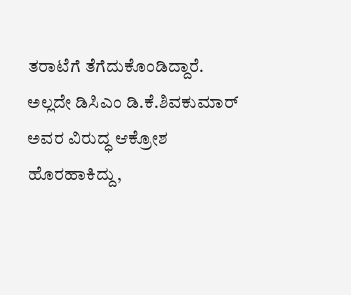ತರಾಟೆಗೆ ತೆಗೆದುಕೊಂಡಿದ್ದಾರೆ. ಅಲ್ಲದೇ ಡಿಸಿಎಂ ಡಿ.ಕೆ.ಶಿವಕುಮಾರ್ ಅವರ ವಿರುದ್ಧ ಆಕ್ರೋಶ ಹೊರಹಾಕಿದ್ದು,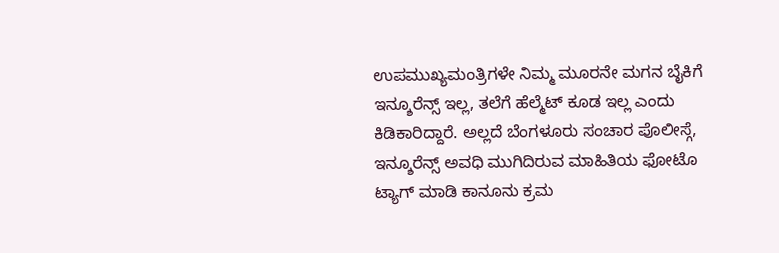ಉಪಮುಖ್ಯಮಂತ್ರಿಗಳೇ ನಿಮ್ಮ ಮೂರನೇ ಮಗನ ಬೈಕಿಗೆ ಇನ್ಶೂರೆನ್ಸ್ ಇಲ್ಲ, ತಲೆಗೆ ಹೆಲ್ಮೆಟ್ ಕೂಡ ಇಲ್ಲ ಎಂದು ಕಿಡಿಕಾರಿದ್ದಾರೆ. ಅಲ್ಲದೆ ಬೆಂಗಳೂರು ಸಂಚಾರ ಪೊಲೀಸ್ಗೆ, ಇನ್ಶೂರೆನ್ಸ್ ಅವಧಿ ಮುಗಿದಿರುವ ಮಾಹಿತಿಯ ಫೋಟೊ ಟ್ಯಾಗ್ ಮಾಡಿ ಕಾನೂನು ಕ್ರಮ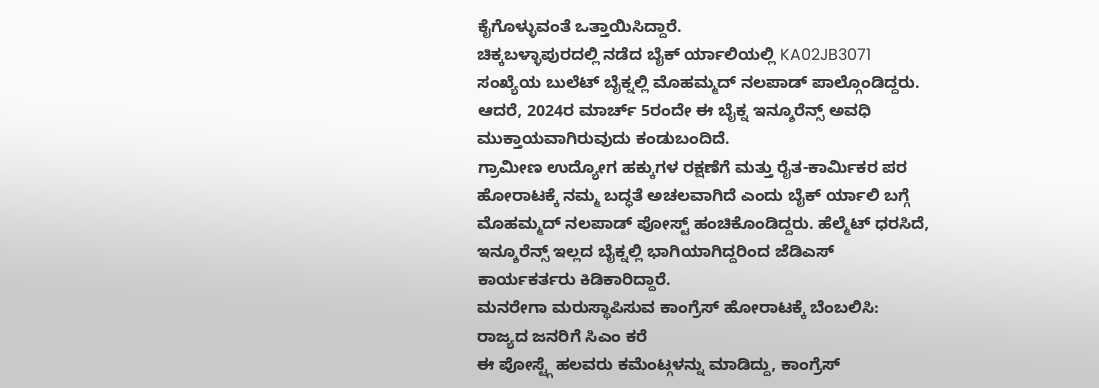ಕೈಗೊಳ್ಳುವಂತೆ ಒತ್ತಾಯಿಸಿದ್ದಾರೆ.
ಚಿಕ್ಕಬಳ್ಳಾಪುರದಲ್ಲಿ ನಡೆದ ಬೈಕ್ ರ್ಯಾಲಿಯಲ್ಲಿ KA02JB3071 ಸಂಖ್ಯೆಯ ಬುಲೆಟ್ ಬೈಕ್ನಲ್ಲಿ ಮೊಹಮ್ಮದ್ ನಲಪಾಡ್ ಪಾಲ್ಗೊಂಡಿದ್ದರು. ಆದರೆ, 2024ರ ಮಾರ್ಚ್ 5ರಂದೇ ಈ ಬೈಕ್ನ ಇನ್ಶೂರೆನ್ಸ್ ಅವಧಿ ಮುಕ್ತಾಯವಾಗಿರುವುದು ಕಂಡುಬಂದಿದೆ.
ಗ್ರಾಮೀಣ ಉದ್ಯೋಗ ಹಕ್ಕುಗಳ ರಕ್ಷಣೆಗೆ ಮತ್ತು ರೈತ-ಕಾರ್ಮಿಕರ ಪರ ಹೋರಾಟಕ್ಕೆ ನಮ್ಮ ಬದ್ಧತೆ ಅಚಲವಾಗಿದೆ ಎಂದು ಬೈಕ್ ರ್ಯಾಲಿ ಬಗ್ಗೆ ಮೊಹಮ್ಮದ್ ನಲಪಾಡ್ ಪೋಸ್ಟ್ ಹಂಚಿಕೊಂಡಿದ್ದರು. ಹೆಲ್ಮೆಟ್ ಧರಸಿದೆ, ಇನ್ಶೂರೆನ್ಸ್ ಇಲ್ಲದ ಬೈಕ್ನಲ್ಲಿ ಭಾಗಿಯಾಗಿದ್ದರಿಂದ ಜೆಡಿಎಸ್ ಕಾರ್ಯಕರ್ತರು ಕಿಡಿಕಾರಿದ್ದಾರೆ.
ಮನರೇಗಾ ಮರುಸ್ಥಾಪಿಸುವ ಕಾಂಗ್ರೆಸ್ ಹೋರಾಟಕ್ಕೆ ಬೆಂಬಲಿಸಿ: ರಾಜ್ಯದ ಜನರಿಗೆ ಸಿಎಂ ಕರೆ
ಈ ಪೋಸ್ಟ್ಗೆ ಹಲವರು ಕಮೆಂಟ್ಗಳನ್ನು ಮಾಡಿದ್ದು, ಕಾಂಗ್ರೆಸ್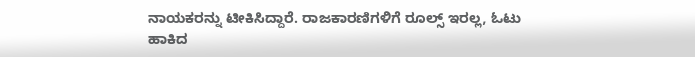ನಾಯಕರನ್ನು ಟೀಕಿಸಿದ್ದಾರೆ. ರಾಜಕಾರಣಿಗಳಿಗೆ ರೂಲ್ಸ್ ಇರಲ್ಲ, ಓಟು ಹಾಕಿದ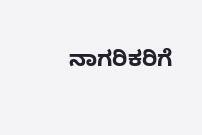ನಾಗರಿಕರಿಗೆ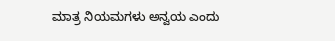ಮಾತ್ರ ನಿಯಮಗಳು ಅನ್ವಯ ಎಂದು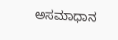ಅಸಮಾಧಾನ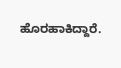ಹೊರಹಾಕಿದ್ದಾರೆ.